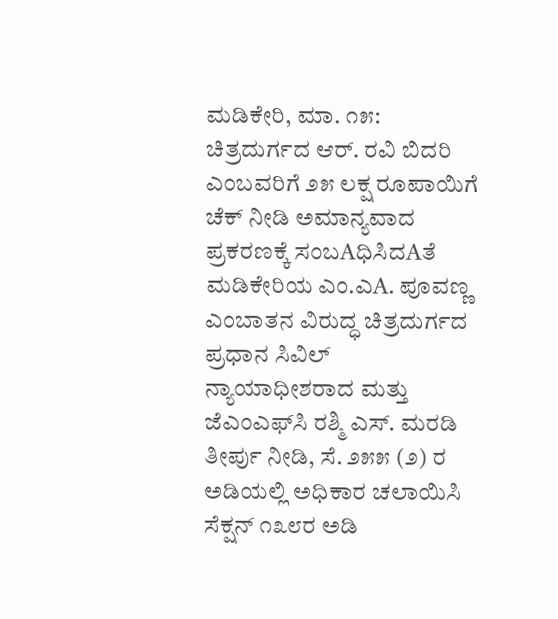ಮಡಿಕೇರಿ, ಮಾ. ೧೫: ಚಿತ್ರದುರ್ಗದ ಆರ್. ರವಿ ಬಿದರಿ ಎಂಬವರಿಗೆ ೨೫ ಲಕ್ಷ ರೂಪಾಯಿಗೆ ಚೆಕ್ ನೀಡಿ ಅಮಾನ್ಯವಾದ ಪ್ರಕರಣಕ್ಕೆ ಸಂಬAಧಿಸಿದAತೆ ಮಡಿಕೇರಿಯ ಎಂ.ಎA. ಪೂವಣ್ಣ ಎಂಬಾತನ ವಿರುದ್ಧ ಚಿತ್ರದುರ್ಗದ ಪ್ರಧಾನ ಸಿವಿಲ್ ನ್ಯಾಯಾಧೀಶರಾದ ಮತ್ತು ಜೆಎಂಎಫ್‌ಸಿ ರಶ್ಮಿ ಎಸ್. ಮರಡಿ ತೀರ್ಪು ನೀಡಿ, ಸೆ. ೨೫೫ (೨) ರ ಅಡಿಯಲ್ಲಿ ಅಧಿಕಾರ ಚಲಾಯಿಸಿ ಸೆಕ್ಷನ್ ೧೩೮ರ ಅಡಿ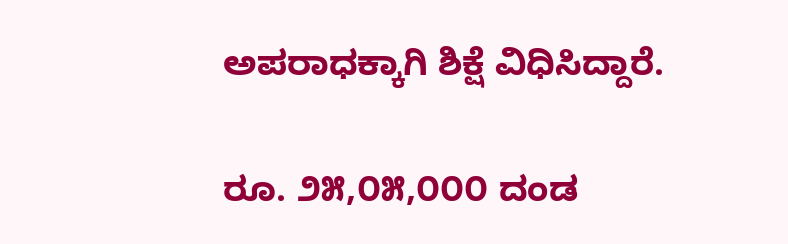ಅಪರಾಧಕ್ಕಾಗಿ ಶಿಕ್ಷೆ ವಿಧಿಸಿದ್ದಾರೆ.

ರೂ. ೨೫,೦೫,೦೦೦ ದಂಡ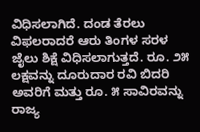ವಿಧಿಸಲಾಗಿದೆ. ದಂಡ ತೆರಲು ವಿಫಲರಾದರೆ ಆರು ತಿಂಗಳ ಸರಳ ಜೈಲು ಶಿಕ್ಷೆ ವಿಧಿಸಲಾಗುತ್ತದೆ. ರೂ. ೨೫ ಲಕ್ಷವನ್ನು ದೂರುದಾರ ರವಿ ಬಿದರಿ ಅವರಿಗೆ ಮತ್ತು ರೂ. ೫ ಸಾವಿರವನ್ನು ರಾಜ್ಯ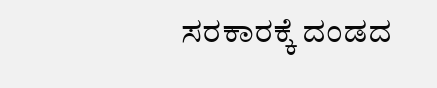ಸರಕಾರಕ್ಕೆ ದಂಡದ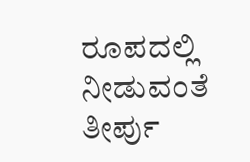ರೂಪದಲ್ಲಿ ನೀಡುವಂತೆ ತೀರ್ಪು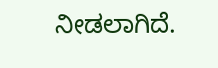ನೀಡಲಾಗಿದೆ.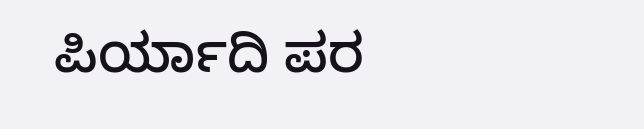ಪಿರ್ಯಾದಿ ಪರ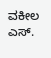ವಕೀಲ ಎಸ್.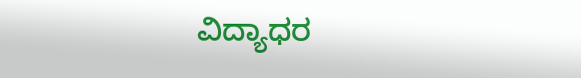ವಿದ್ಯಾಧರ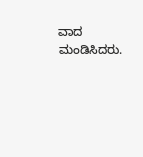ವಾದ ಮಂಡಿಸಿದರು.